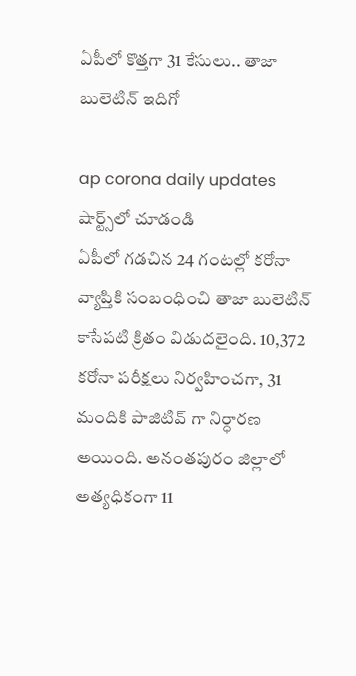ఏపీలో కొత్త‌గా 31 కేసులు.. తాజా బులెటిన్ ఇదిగో

ap corona daily updates
షార్ట్స్‌లో చూడండి
ఏపీలో గడచిన 24 గంటల్లో కరోనా వ్యాప్తికి సంబంధించి తాజా బులెటిన్ కాసేప‌టి క్రితం విడుదలైంది. 10,372 కరోనా పరీక్షలు నిర్వహించగా, 31 మందికి పాజిటివ్ గా నిర్ధారణ అయింది. అనంత‌పురం జిల్లాలో అత్య‌ధికంగా 11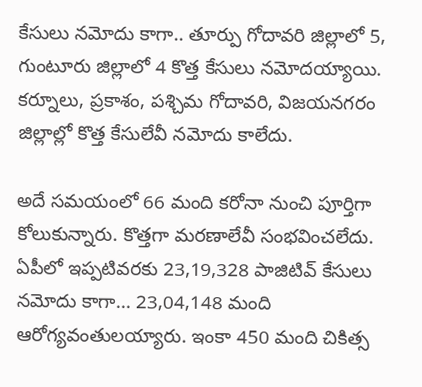కేసులు న‌మోదు కాగా.. తూర్పు గోదావరి జిల్లాలో 5, గుంటూరు జిల్లాలో 4 కొత్త కేసులు నమోదయ్యాయి. క‌ర్నూలు, ప్ర‌కాశం, ప‌శ్చిమ గోదావ‌రి, విజ‌య‌న‌గ‌రం జిల్లాల్లో కొత్త కేసులేవీ నమోదు కాలేదు.

అదే సమయంలో 66 మంది కరోనా నుంచి పూర్తిగా కోలుకున్నారు. కొత్తగా మరణాలేవీ సంభవించలేదు. ఏపీలో ఇప్పటివరకు 23,19,328 పాజిటివ్ కేసులు నమోదు కాగా... 23,04,148 మంది ఆరోగ్యవంతులయ్యారు. ఇంకా 450 మంది చికిత్స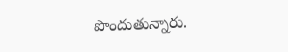పొందుతున్నారు.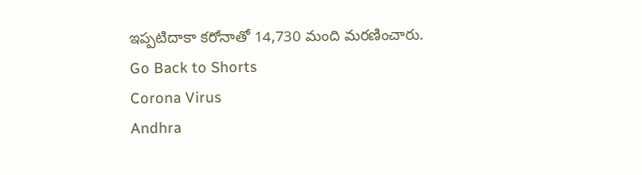ఇప్పటిదాకా కరోనాతో 14,730 మంది మరణించారు.
Go Back to Shorts
Corona Virus
Andhra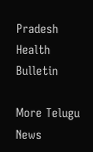Pradesh
Health Bulletin

More Telugu News